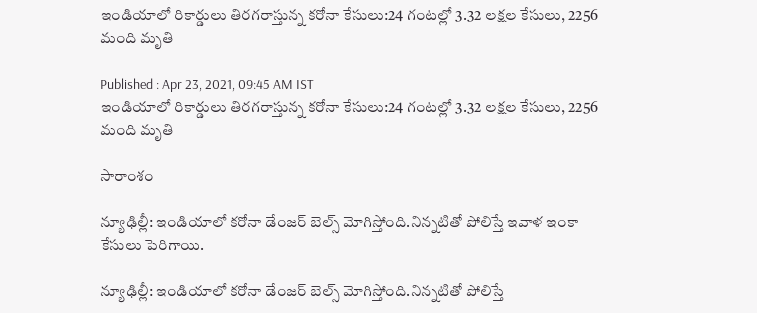ఇండియాలో రికార్డులు తిరగరాస్తున్న కరోనా కేసులు:24 గంటల్లో 3.32 లక్షల కేసులు, 2256 మంది మృతి

Published : Apr 23, 2021, 09:45 AM IST
ఇండియాలో రికార్డులు తిరగరాస్తున్న కరోనా కేసులు:24 గంటల్లో 3.32 లక్షల కేసులు, 2256 మంది మృతి

సారాంశం

న్యూఢిల్లీ: ఇండియాలో కరోనా డేంజర్ బెల్స్ మోగిస్తోంది.నిన్నటితో పోలిస్తే ఇవాళ ఇంకా కేసులు పెరిగాయి.

న్యూఢిల్లీ: ఇండియాలో కరోనా డేంజర్ బెల్స్ మోగిస్తోంది.నిన్నటితో పోలిస్తే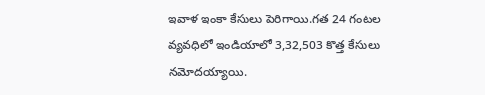ఇవాళ ఇంకా కేసులు పెరిగాయి.గత 24 గంటల వ్యవధిలో ఇండియాలో 3,32,503 కొత్త కేసులు నమోదయ్యాయి.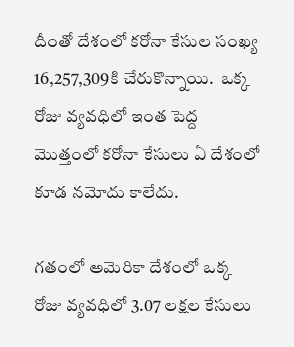దీంతో దేశంలో కరోనా కేసుల సంఖ్య 16,257,309కి చేరుకొన్నాయి.  ఒక్క రోజు వ్యవధిలో ఇంత పెద్ద మొత్తంలో కరోనా కేసులు ఏ దేశంలో కూడ నమోదు కాలేదు.

గతంలో అమెరికా దేశంలో ఒక్క రోజు వ్యవధిలో 3.07 లక్షల కేసులు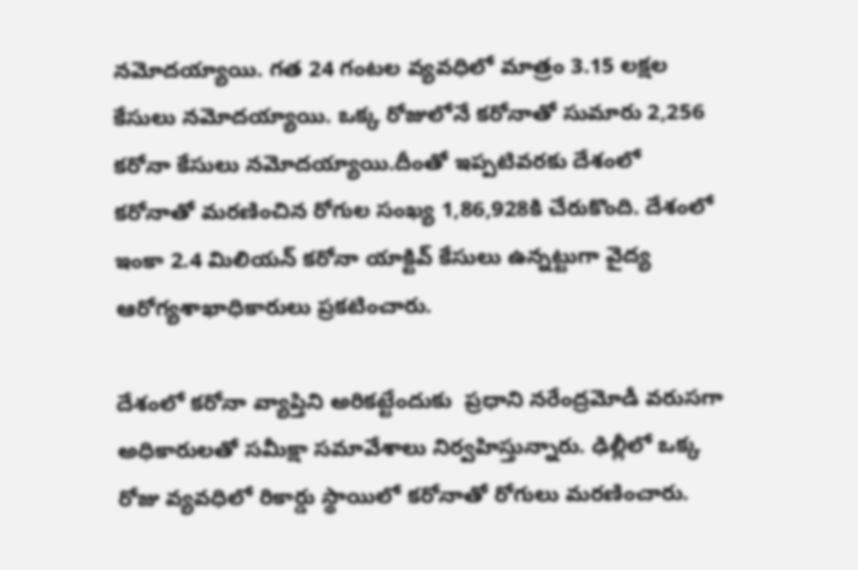నమోదయ్యాయి. గత 24 గంటల వ్యవధిలో మాత్రం 3.15 లక్షల కేసులు నమోదయ్యాయి. ఒక్క రోజులోనే కరోనాతో సుమారు 2,256 కరోనా కేసులు నమోదయ్యాయి.దీంతో ఇప్పటివరకు దేశంలో కరోనాతో మరణించిన రోగుల సంఖ్య 1,86,928కి చేరుకొంది. దేశంలో ఇంకా 2.4 మిలియన్ కరోనా యాక్టివ్ కేసులు ఉన్నట్టుగా వైద్య ఆరోగ్యశాఖాధికారులు ప్రకటించారు.

దేశంలో కరోనా వ్యాప్తిని అరికట్టేందుకు  ప్రధాని నరేంద్రమోడీ వరుసగా అధికారులతో సమీక్షా సమావేశాలు నిర్వహిస్తున్నారు. ఢిల్లీలో ఒక్క రోజు వ్యవధిలో రికార్డు స్థాయిలో కరోనాతో రోగులు మరణించారు.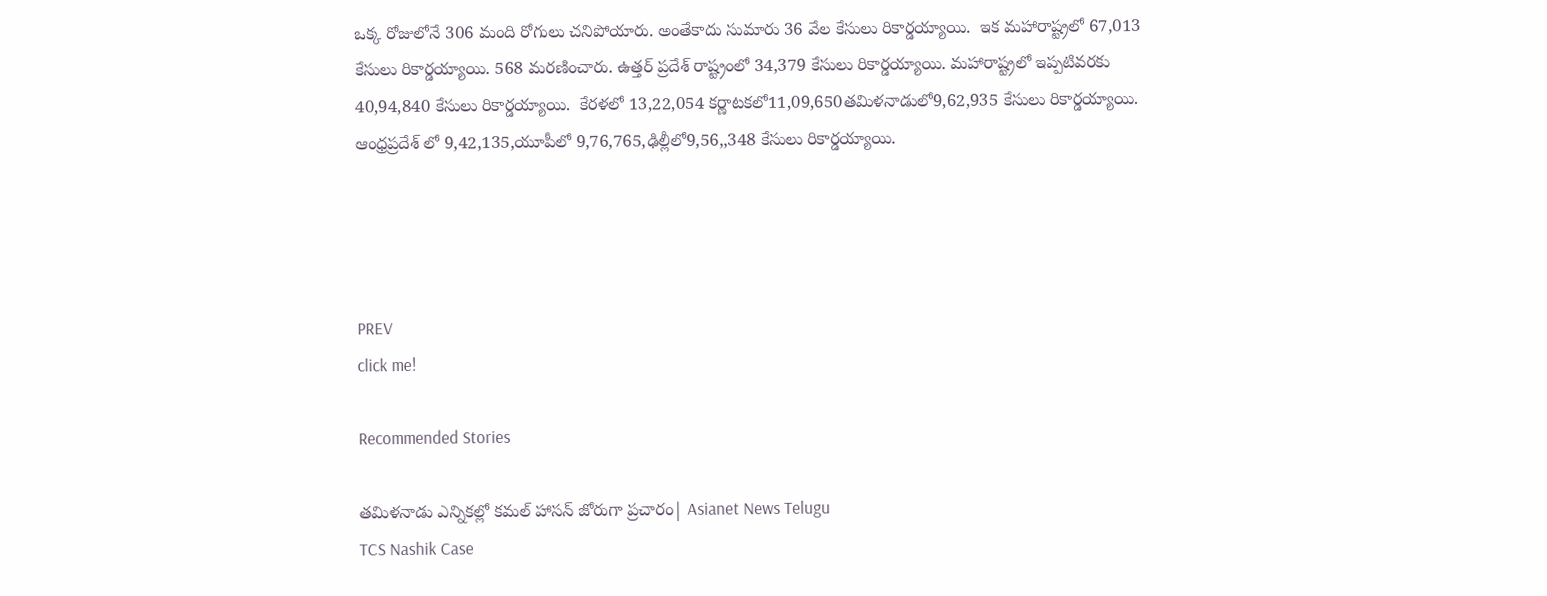ఒక్క రోజులోనే 306 మంది రోగులు చనిపోయారు. అంతేకాదు సుమారు 36 వేల కేసులు రికార్డయ్యాయి.  ఇక మహారాష్ట్రలో 67,013 కేసులు రికార్డయ్యాయి. 568 మరణించారు. ఉత్తర్ ప్రదేశ్ రాష్ట్రంలో 34,379 కేసులు రికార్డయ్యాయి. మహారాష్ట్రలో ఇప్పటివరకు 40,94,840 కేసులు రికార్డయ్యాయి.  కేరళలో 13,22,054 కర్ణాటకలో11,09,650తమిళనాడులో9,62,935 కేసులు రికార్డయ్యాయి. ఆంధ్రప్రదేశ్ లో 9,42,135,యూపీలో 9,76,765,ఢిల్లీలో9,56,,348 కేసులు రికార్డయ్యాయి.




PREV
click me!

Recommended Stories

తమిళనాడు ఎన్నికల్లో కమల్ హాసన్ జోరుగా ప్రచారం| Asianet News Telugu
TCS Nashik Case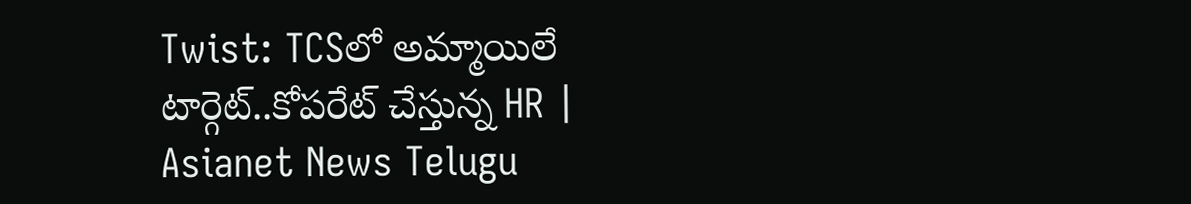Twist: TCSలో అమ్మాయిలే టార్గెట్..కోపరేట్ చేస్తున్న HR | Asianet News Telugu